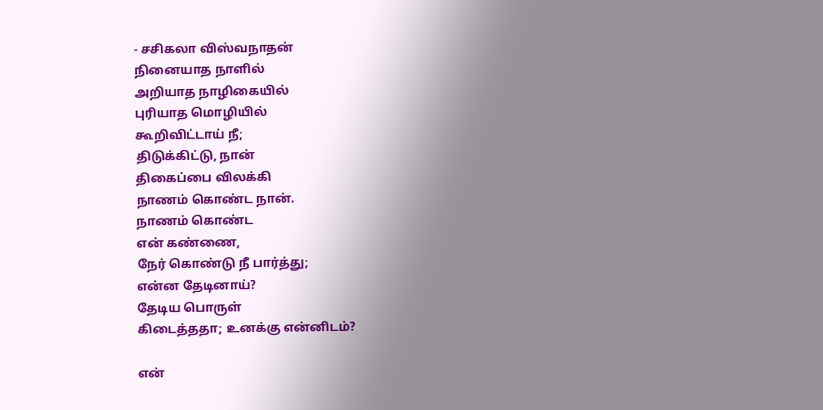- சசிகலா விஸ்வநாதன்
நினையாத நாளில்
அறியாத நாழிகையில்
புரியாத மொழியில்
கூறிவிட்டாய் நீ;
திடுக்கிட்டு, நான்
திகைப்பை விலக்கி
நாணம் கொண்ட நான்.
நாணம் கொண்ட
என் கண்ணை,
நேர் கொண்டு நீ பார்த்து;
என்ன தேடினாய்?
தேடிய பொருள்
கிடைத்ததா; உனக்கு என்னிடம்?

என்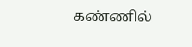கண்ணில்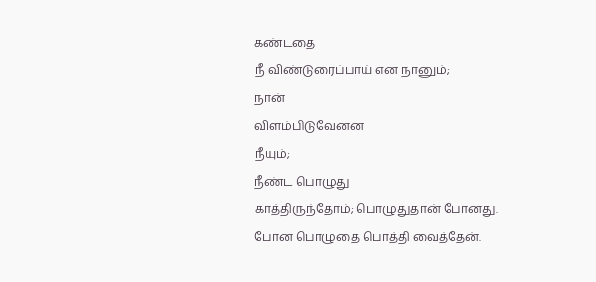கண்டதை
நீ விண்டுரைப்பாய் என நானும்;
நான்
விளம்பிடுவேனன
நீயும்;
நீண்ட பொழுது
காத்திருந்தோம்; பொழுதுதான் போனது.
போன பொழுதை பொத்தி வைத்தேன்.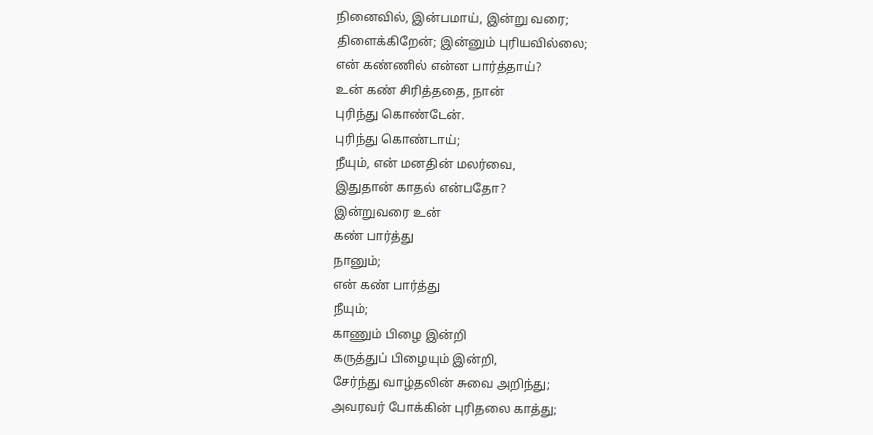நினைவில், இன்பமாய், இன்று வரை;
திளைக்கிறேன்; இன்னும் புரியவில்லை;
என் கண்ணில் என்ன பார்த்தாய்?
உன் கண் சிரித்ததை, நான்
புரிந்து கொண்டேன்.
புரிந்து கொண்டாய்;
நீயும், என் மனதின் மலர்வை,
இதுதான் காதல் என்பதோ?
இன்றுவரை உன்
கண் பார்த்து
நானும்;
என் கண் பார்த்து
நீயும்;
காணும் பிழை இன்றி
கருத்துப் பிழையும் இன்றி,
சேர்ந்து வாழ்தலின் சுவை அறிந்து;
அவரவர் போக்கின் புரிதலை காத்து;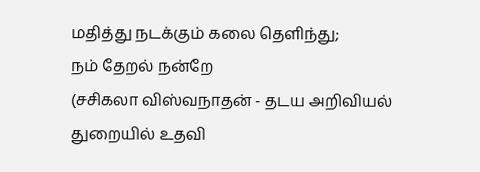மதித்து நடக்கும் கலை தெளிந்து;
நம் தேறல் நன்றே
(சசிகலா விஸ்வநாதன் - தடய அறிவியல் துறையில் உதவி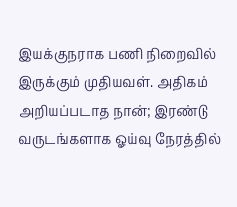இயக்குநராக பணி நிறைவில் இருக்கும் முதியவள். அதிகம் அறியப்படாத நான்; இரண்டு வருடங்களாக ஓய்வு நேரத்தில்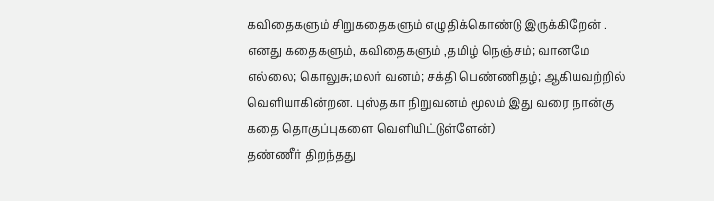கவிதைகளும் சிறுகதைகளும் எழுதிக்கொண்டு இருக்கிறேன் . எனது கதைகளும், கவிதைகளும் ,தமிழ் நெஞ்சம்; வானமே எல்லை; கொலுசு;மலர் வனம்; சக்தி பெண்ணிதழ்; ஆகியவற்றில் வெளியாகின்றன. புஸ்தகா நிறுவனம் மூலம் இது வரை நான்கு கதை தொகுப்புகளை வெளியிட்டுள்ளேன்)
தண்ணீர் திறந்தது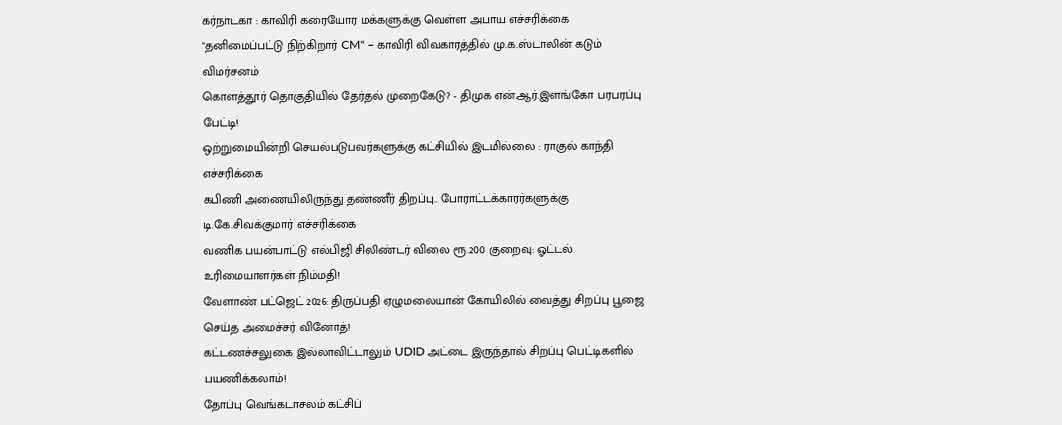கர்நாடகா : காவிரி கரையோர மக்களுக்கு வெள்ள அபாய எச்சரிக்கை
"தனிமைப்பட்டு நிற்கிறார் CM" – காவிரி விவகாரத்தில் மு.க.ஸ்டாலின் கடும் விமர்சனம்
கொளத்தூர் தொகுதியில் தேர்தல் முறைகேடு? - திமுக என்.ஆர்.இளங்கோ பரபரப்பு பேட்டி!
ஒற்றுமையின்றி செயல்படுபவர்களுக்கு கட்சியில் இடமில்லை : ராகுல் காந்தி எச்சரிக்கை
கபிணி அணையிலிருந்து தண்ணீர் திறப்பு.. போராட்டக்காரர்களுக்கு டி.கே.சிவக்குமார் எச்சரிக்கை
வணிக பயன்பாட்டு எல்பிஜி சிலிண்டர் விலை ரூ.200 குறைவு: ஓட்டல் உரிமையாளர்கள் நிம்மதி!
வேளாண் பட்ஜெட் 2026: திருப்பதி ஏழுமலையான் கோயிலில் வைத்து சிறப்பு பூஜை செய்த அமைச்சர் வினோத்!
கட்டணச்சலுகை இல்லாவிட்டாலும் UDID அட்டை இருந்தால் சிறப்பு பெட்டிகளில் பயணிக்கலாம்!
தோப்பு வெங்கடாசலம் கட்சிப்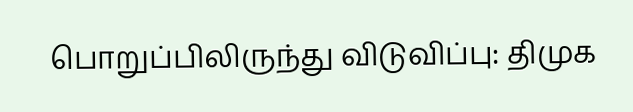பொறுப்பிலிருந்து விடுவிப்பு: திமுக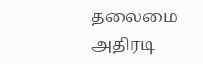தலைமை அதிரடி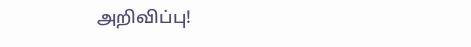அறிவிப்பு!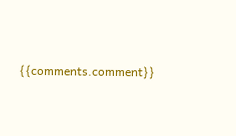{{comments.comment}}